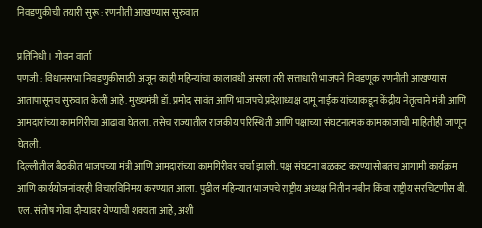निवडणुकीची तयारी सुरू : रणनीती आखण्यास सुरुवात

प्रतिनिधी। गोवन वार्ता
पणजी : विधानसभा निवडणुकीसाठी अजून काही महिन्यांचा कालावधी असला तरी सत्ताधारी भाजपने निवडणूक रणनीती आखण्यास आतापासूनच सुरुवात केली आहे. मुख्यमंत्री डॉ. प्रमोद सावंत आणि भाजपचे प्रदेशाध्यक्ष दामू नाईक यांच्याकडून केंद्रीय नेतृत्वाने मंत्री आणि आमदारांच्या कामगिरीचा आढावा घेतला. तसेच राज्यातील राजकीय परिस्थिती आणि पक्षाच्या संघटनात्मक कामकाजाची माहितीही जाणून घेतली.
दिल्लीतील बैठकीत भाजपच्या मंत्री आणि आमदारांच्या कामगिरीवर चर्चा झाली. पक्ष संघटना बळकट करण्यासोबतच आगामी कार्यक्रम आणि कार्ययोजनांवरही विचारविनिमय करण्यात आला. पुढील महिन्यात भाजपचे राष्ट्रीय अध्यक्ष नितीन नबीन किंवा राष्ट्रीय सरचिटणीस बी. एल. संतोष गोवा दौऱ्यावर येण्याची शक्यता आहे, अशी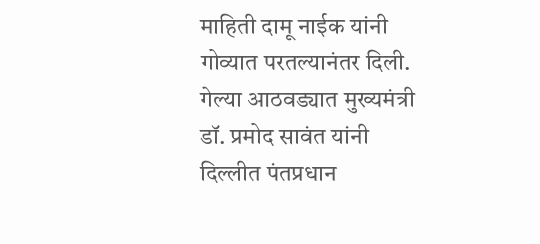माहिती दामू नाईक यांनी गोव्यात परतल्यानंतर दिली.
गेल्या आठवड्यात मुख्यमंत्री डॉ. प्रमोद सावंत यांनी दिल्लीत पंतप्रधान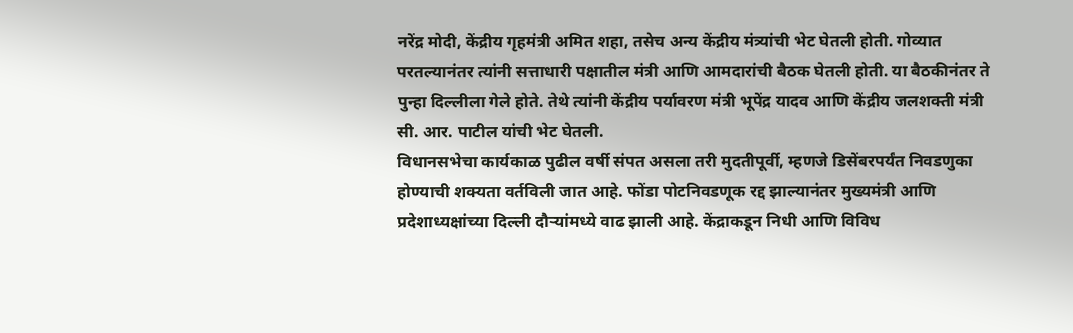नरेंद्र मोदी, केंद्रीय गृहमंत्री अमित शहा, तसेच अन्य केंद्रीय मंत्र्यांची भेट घेतली होती. गोव्यात परतल्यानंतर त्यांनी सत्ताधारी पक्षातील मंत्री आणि आमदारांची बैठक घेतली होती. या बैठकीनंतर ते पुन्हा दिल्लीला गेले होते. तेथे त्यांनी केंद्रीय पर्यावरण मंत्री भूपेंद्र यादव आणि केंद्रीय जलशक्ती मंत्री सी. आर. पाटील यांची भेट घेतली.
विधानसभेचा कार्यकाळ पुढील वर्षी संपत असला तरी मुदतीपूर्वी, म्हणजे डिसेंबरपर्यंत निवडणुका होण्याची शक्यता वर्तविली जात आहे. फोंडा पोटनिवडणूक रद्द झाल्यानंतर मुख्यमंत्री आणि प्रदेशाध्यक्षांच्या दिल्ली दौऱ्यांमध्ये वाढ झाली आहे. केंद्राकडून निधी आणि विविध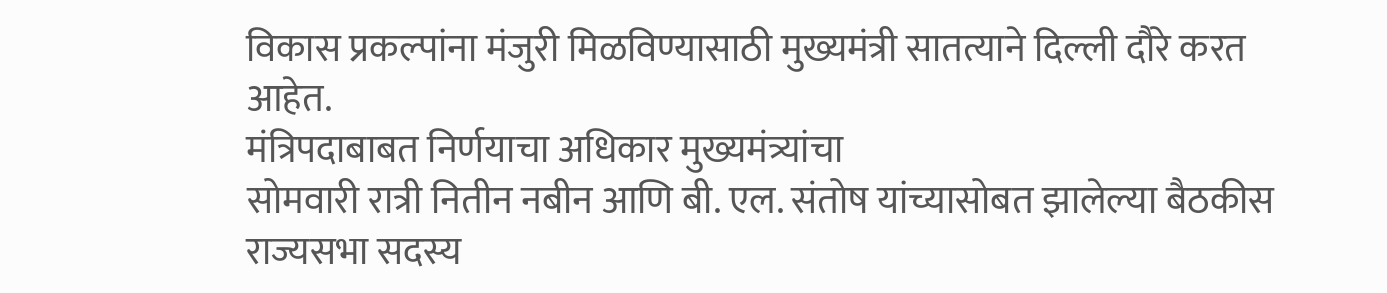विकास प्रकल्पांना मंजुरी मिळविण्यासाठी मुख्यमंत्री सातत्याने दिल्ली दौरे करत आहेत.
मंत्रिपदाबाबत निर्णयाचा अधिकार मुख्यमंत्र्यांचा
सोमवारी रात्री नितीन नबीन आणि बी. एल. संतोष यांच्यासोबत झालेल्या बैठकीस राज्यसभा सदस्य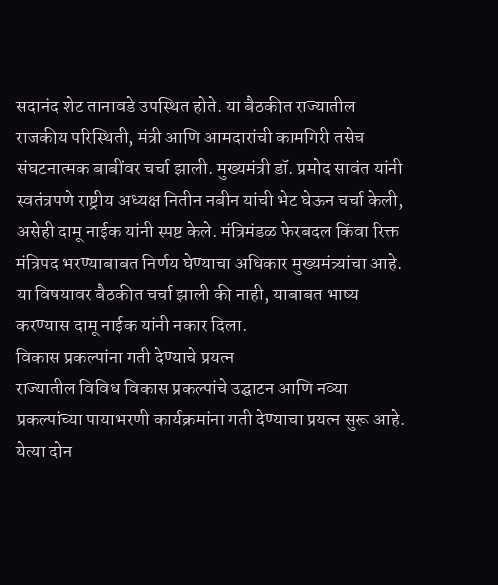सदानंद शेट तानावडे उपस्थित होते. या बैठकीत राज्यातील राजकीय परिस्थिती, मंत्री आणि आमदारांची कामगिरी तसेच संघटनात्मक बाबींवर चर्चा झाली. मुख्यमंत्री डॉ. प्रमोद सावंत यांनी स्वतंत्रपणे राष्ट्रीय अध्यक्ष नितीन नबीन यांची भेट घेऊन चर्चा केली, असेही दामू नाईक यांनी स्पष्ट केले. मंत्रिमंडळ फेरबदल किंवा रिक्त मंत्रिपद भरण्याबाबत निर्णय घेण्याचा अधिकार मुख्यमंत्र्यांचा आहे. या विषयावर बैठकीत चर्चा झाली की नाही, याबाबत भाष्य करण्यास दामू नाईक यांनी नकार दिला.
विकास प्रकल्पांना गती देण्याचे प्रयत्न
राज्यातील विविध विकास प्रकल्पांचे उद्घाटन आणि नव्या प्रकल्पांच्या पायाभरणी कार्यक्रमांना गती देण्याचा प्रयत्न सुरू आहे. येत्या दोन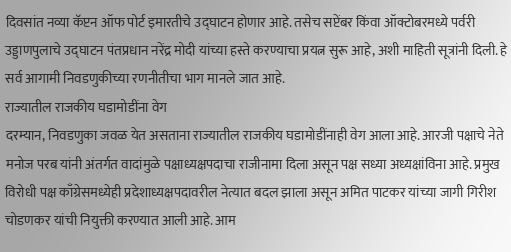दिवसांत नव्या कॅप्टन ऑफ पोर्ट इमारतीचे उद्घाटन होणार आहे. तसेच सप्टेंबर किंवा ऑक्टोबरमध्ये पर्वरी उड्डाणपुलाचे उद्घाटन पंतप्रधान नरेंद्र मोदी यांच्या हस्ते करण्याचा प्रयत्न सुरू आहे, अशी माहिती सूत्रांनी दिली. हे सर्व आगामी निवडणुकीच्या रणनीतीचा भाग मानले जात आहे.
राज्यातील राजकीय घडामोडींना वेग
दरम्यान, निवडणुका जवळ येत असताना राज्यातील राजकीय घडामोडींनाही वेग आला आहे. आरजी पक्षाचे नेते मनोज परब यांनी अंतर्गत वादांमुळे पक्षाध्यक्षपदाचा राजीनामा दिला असून पक्ष सध्या अध्यक्षांविना आहे. प्रमुख विरोधी पक्ष काँग्रेसमध्येही प्रदेशाध्यक्षपदावरील नेत्यात बदल झाला असून अमित पाटकर यांच्या जागी गिरीश चोडणकर यांची नियुक्ती करण्यात आली आहे. आम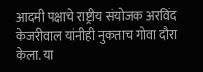आदमी पक्षाचे राष्ट्रीय संयोजक अरविंद केजरीवाल यांनीही नुकताच गोवा दौरा केला. या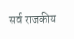सर्व राजकीय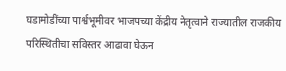घडामोडींच्या पार्श्वभूमीवर भाजपच्या केंद्रीय नेतृत्वाने राज्यातील राजकीय परिस्थितीचा सविस्तर आढावा घेऊन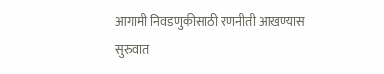आगामी निवडणुकीसाठी रणनीती आखण्यास सुरुवात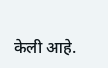केली आहे.